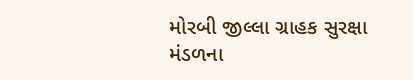મોરબી જીલ્લા ગ્રાહક સુરક્ષા મંડળના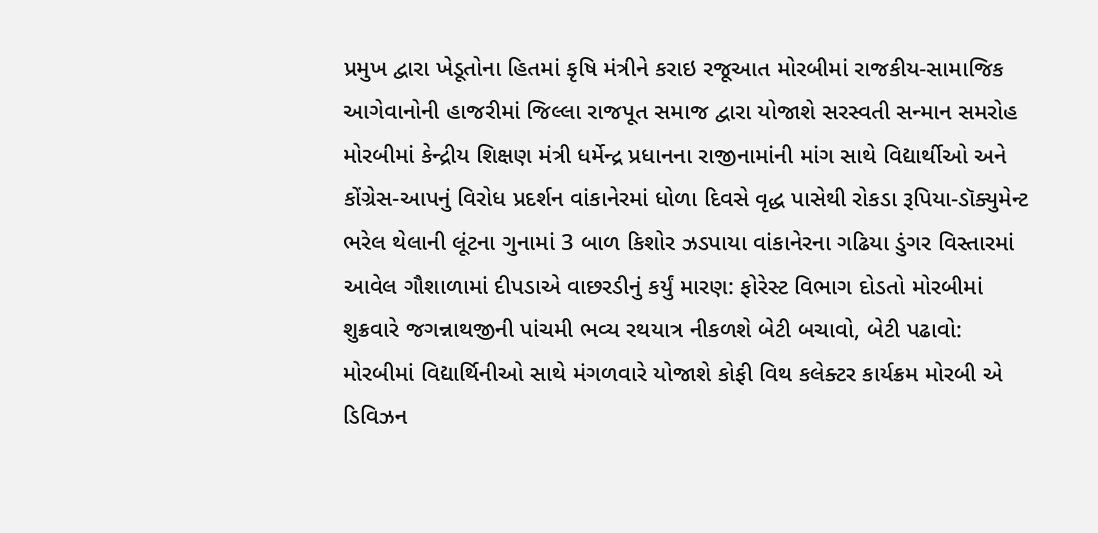પ્રમુખ દ્વારા ખેડૂતોના હિતમાં કૃષિ મંત્રીને કરાઇ રજૂઆત મોરબીમાં રાજકીય-સામાજિક આગેવાનોની હાજરીમાં જિલ્લા રાજપૂત સમાજ દ્વારા યોજાશે સરસ્વતી સન્માન સમરોહ મોરબીમાં કેન્દ્રીય શિક્ષણ મંત્રી ધર્મેન્દ્ર પ્રધાનના રાજીનામાંની માંગ સાથે વિદ્યાર્થીઓ અને કોંગ્રેસ-આપનું વિરોધ પ્રદર્શન વાંકાનેરમાં ધોળા દિવસે વૃદ્ધ પાસેથી રોકડા રૂપિયા-ડૉક્યુમેન્ટ ભરેલ થેલાની લૂંટના ગુનામાં 3 બાળ કિશોર ઝડપાયા વાંકાનેરના ગઢિયા ડુંગર વિસ્તારમાં આવેલ ગૌશાળામાં દીપડાએ વાછરડીનું કર્યું મારણ: ફોરેસ્ટ વિભાગ દોડતો મોરબીમાં શુક્રવારે જગન્નાથજીની પાંચમી ભવ્ય રથયાત્ર નીકળશે બેટી બચાવો, બેટી પઢાવો: મોરબીમાં વિદ્યાર્થિનીઓ સાથે મંગળવારે યોજાશે કોફી વિથ કલેક્ટર કાર્યક્રમ મોરબી એ ડિવિઝન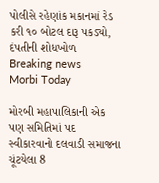પોલીસે રહેણાંક મકાનમાં રેડ કરી ૧૦ બોટલ દારૂ પકડ્યો, દંપતીની શોધખોળ
Breaking news
Morbi Today

મોરબી મહાપાલિકાની એક પણ સમિતિમાં પદ સ્વીકારવાનો દલવાડી સમાજના ચૂંટયેલા 8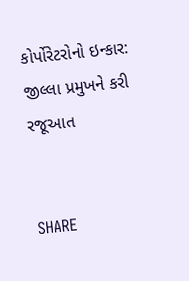કોર્પોરેટરોનો ઇન્કાર: જીલ્લા પ્રમુખને કરી રજૂઆત


SHARE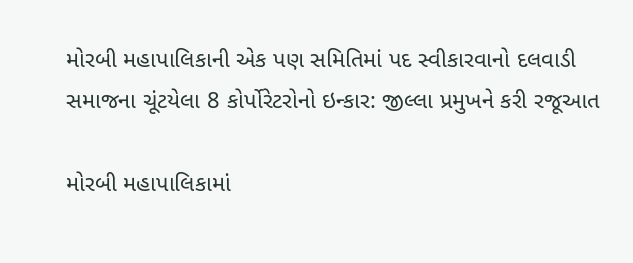મોરબી મહાપાલિકાની એક પણ સમિતિમાં પદ સ્વીકારવાનો દલવાડી સમાજના ચૂંટયેલા 8 કોર્પોરેટરોનો ઇન્કાર: જીલ્લા પ્રમુખને કરી રજૂઆત

મોરબી મહાપાલિકામાં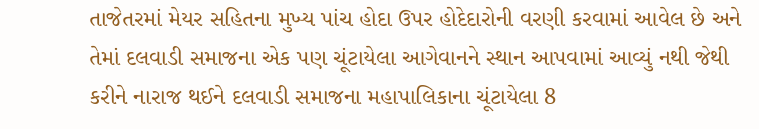તાજેતરમાં મેયર સહિતના મુખ્ય પાંચ હોદા ઉપર હોદેદારોની વરણી કરવામાં આવેલ છે અને તેમાં દલવાડી સમાજના એક પણ ચૂંટાયેલા આગેવાનને સ્થાન આપવામાં આવ્યું નથી જેથી કરીને નારાજ થઈને દલવાડી સમાજના મહાપાલિકાના ચૂંટાયેલા 8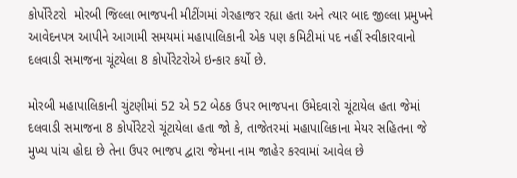કોર્પોરેટરો  મોરબી જિલ્લા ભાજપની મીટીંગમાં ગેરહાજર રહ્યા હતા અને ત્યાર બાદ જીલ્લા પ્રમુખને આવેદનપત્ર આપીને આગામી સમયમાં મહાપાલિકાની એક પણ કમિટીમાં પદ નહીં સ્વીકારવાનો દલવાડી સમાજના ચૂંટયેલા 8 કોર્પોરેટરોએ ઇન્કાર કર્યો છે.

મોરબી મહાપાલિકાની ચુંટણીમાં 52 એ 52 બેઠક ઉપર ભાજપના ઉમેદવારો ચૂંટાયેલ હતા જેમાં દલવાડી સમાજના 8 કોર્પોરેટરો ચૂંટાયેલા હતા જો કે, તાજેતરમાં મહાપાલિકાના મેયર સહિતના જે મુખ્ય પાંચ હોદા છે તેના ઉપર ભાજપ દ્વારા જેમના નામ જાહેર કરવામાં આવેલ છે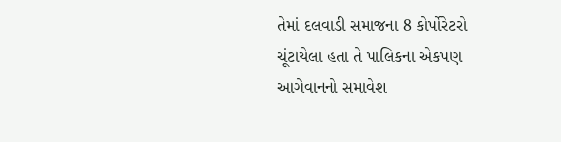તેમાં દલવાડી સમાજના 8 કોર્પોરેટરો ચૂંટાયેલા હતા તે પાલિકના એકપણ આગેવાનનો સમાવેશ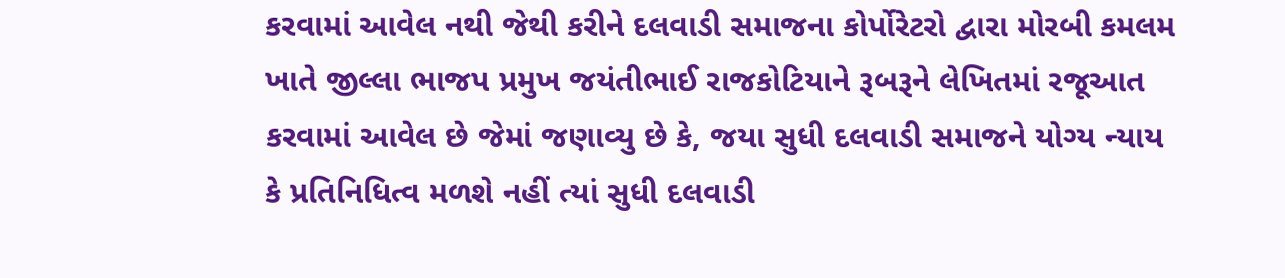કરવામાં આવેલ નથી જેથી કરીને દલવાડી સમાજના કોર્પોરેટરો દ્વારા મોરબી કમલમ ખાતે જીલ્લા ભાજપ પ્રમુખ જયંતીભાઈ રાજકોટિયાને રૂબરૂને લેખિતમાં રજૂઆત કરવામાં આવેલ છે જેમાં જણાવ્યુ છે કે, જયા સુધી દલવાડી સમાજને યોગ્ય ન્યાય કે પ્રતિનિધિત્વ મળશે નહીં ત્યાં સુધી દલવાડી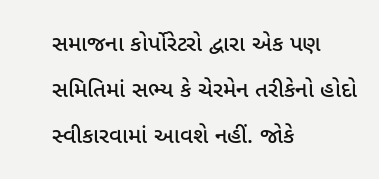સમાજના કોર્પોરેટરો દ્વારા એક પણ સમિતિમાં સભ્ય કે ચેરમેન તરીકેનો હોદો સ્વીકારવામાં આવશે નહીં. જોકે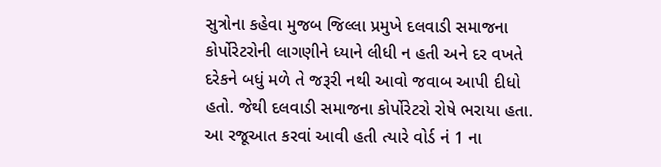સુત્રોના કહેવા મુજબ જિલ્લા પ્રમુખે દલવાડી સમાજના કોર્પોરેટરોની લાગણીને ધ્યાને લીધી ન હતી અને દર વખતે દરેકને બધું મળે તે જરૂરી નથી આવો જવાબ આપી દીધો હતો. જેથી દલવાડી સમાજના કોર્પોરેટરો રોષે ભરાયા હતા. આ રજૂઆત કરવાં આવી હતી ત્યારે વોર્ડ નં 1 ના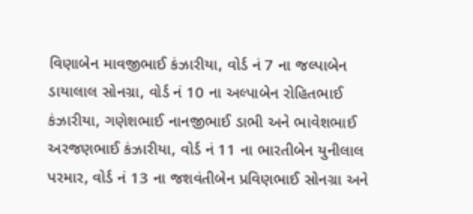વિણાબેન માવજીભાઈ કંઝારીયા, વોર્ડ નં 7 ના જલ્પાબેન ડાયાલાલ સોનગ્રા, વોર્ડ નં 10 ના અલ્પાબેન રોહિતભાઈ કંઝારીયા, ગણેશભાઈ નાનજીભાઈ ડાભી અને ભાવેશભાઈ અરજણભાઈ કંઝારીયા, વોર્ડ નં 11 ના ભારતીબેન યુનીલાલ પરમાર, વોર્ડ નં 13 ના જશવંતીબેન પ્રવિણભાઈ સોનગ્રા અને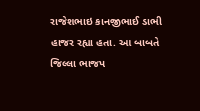રાજેશભાઇ કાનજીભાઈ ડાભી હાજર રહ્યા હતા. આ બાબતે જિલ્લા ભાજપ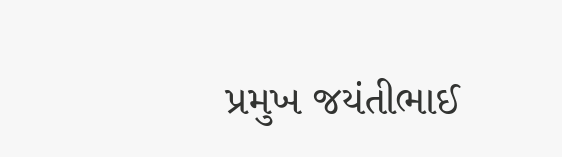પ્રમુખ જયંતીભાઈ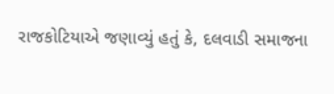રાજકોટિયાએ જણાવ્યું હતું કે, દલવાડી સમાજના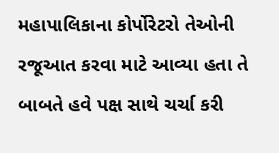મહાપાલિકાના કોર્પોરેટરો તેઓની રજૂઆત કરવા માટે આવ્યા હતા તે બાબતે હવે પક્ષ સાથે ચર્ચા કરી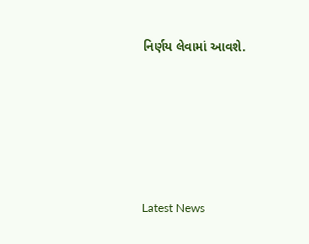નિર્ણય લેવામાં આવશે.






Latest News